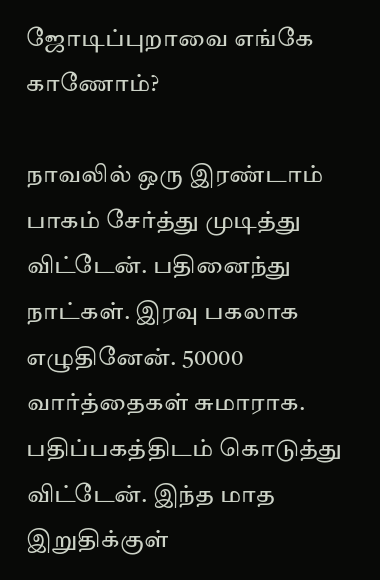ஜோடிப்புறாவை எங்கே காணோம்?

நாவலில் ஒரு இரண்டாம் பாகம் சேர்த்து முடித்து விட்டேன். பதினைந்து நாட்கள். இரவு பகலாக எழுதினேன். 50000 வார்த்தைகள் சுமாராக. பதிப்பகத்திடம் கொடுத்து விட்டேன். இந்த மாத இறுதிக்குள்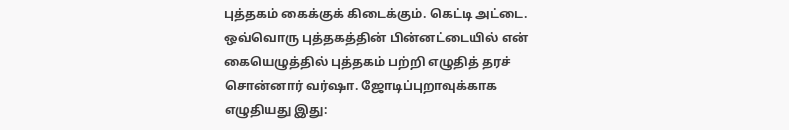புத்தகம் கைக்குக் கிடைக்கும். கெட்டி அட்டை. ஒவ்வொரு புத்தகத்தின் பின்னட்டையில் என் கையெழுத்தில் புத்தகம் பற்றி எழுதித் தரச் சொன்னார் வர்ஷா. ஜோடிப்புறாவுக்காக எழுதியது இது: